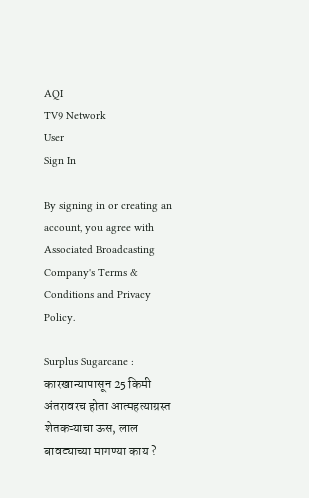AQI
TV9 Network
User
Sign In

By signing in or creating an account, you agree with Associated Broadcasting Company's Terms & Conditions and Privacy Policy.

Surplus Sugarcane : कारखान्यापासून 25 किमी अंतरावरच होता आत्महत्याग्रस्त शेतकऱ्याचा ऊस, लाल बावट्याच्या मागण्या काय ?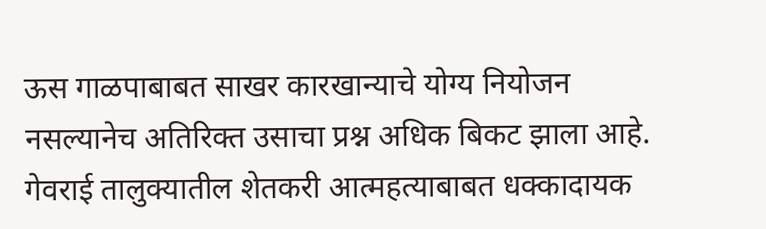ऊस गाळपाबाबत साखर कारखान्याचे योग्य नियोजन नसल्यानेच अतिरिक्त उसाचा प्रश्न अधिक बिकट झाला आहे. गेवराई तालुक्यातील शेतकरी आत्महत्याबाबत धक्कादायक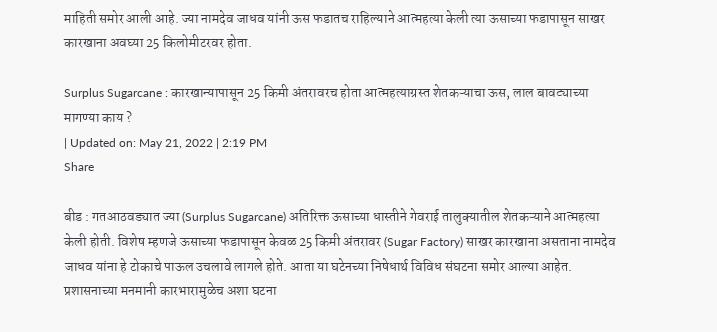माहिती समोर आली आहे. ज्या नामदेव जाधव यांनी ऊस फडातच राहिल्याने आत्महत्या केली त्या ऊसाच्या फडापासून साखर कारखाना अवघ्या 25 किलोमीटरवर होता.

Surplus Sugarcane : कारखान्यापासून 25 किमी अंतरावरच होता आत्महत्याग्रस्त शेतकऱ्याचा ऊस, लाल बावट्याच्या मागण्या काय ?
| Updated on: May 21, 2022 | 2:19 PM
Share

बीड : गतआठवड्यात ज्या (Surplus Sugarcane) अतिरिक्त ऊसाच्या धास्तीने गेवराई तालुक्यातील शेतकऱ्याने आत्महत्या केली होती. विशेष म्हणजे ऊसाच्या फडापासून केवळ 25 किमी अंतरावर (Sugar Factory) साखर कारखाना असताना नामदेव जाधव यांना हे टोकाचे पाऊल उचलावे लागले होते. आता या घटेनच्या निषेधार्थ विविध संघटना समोर आल्या आहेत. प्रशासनाच्या मनमानी कारभारामुळेच अशा घटना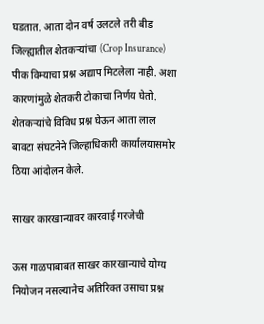घडतात. आता दोन वर्ष उलटले तरी बीड जिल्ह्यातील शेतकऱ्यांचा (Crop Insurance) पीक विम्याचा प्रश्न अद्याप मिटलेला नाही. अशा कारणांमुळे शेतकरी टोकाचा निर्णय घेतो. शेतकऱ्यांचे विविध प्रश्न घेऊन आता लाल बावटा संघटनेने जिल्हाधिकारी कार्यालयासमोर ठिया आंदोलन केले.

साखर कारखान्यावर कारवाई गरजेची

ऊस गाळपाबाबत साखर कारखान्याचे योग्य नियोजन नसल्यानेच अतिरिक्त उसाचा प्रश्न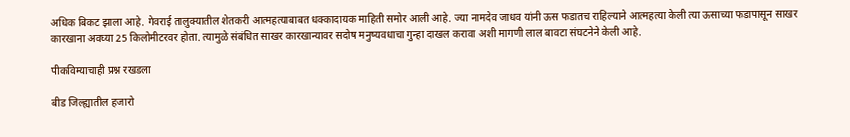अधिक बिकट झाला आहे. गेवराई तालुक्यातील शेतकरी आत्महत्याबाबत धक्कादायक माहिती समोर आली आहे. ज्या नामदेव जाधव यांनी ऊस फडातच राहिल्याने आत्महत्या केली त्या ऊसाच्या फडापासून साखर कारखाना अवघ्या 25 किलोमीटरवर होता. त्यामुळे संबंधित साखर कारखान्यावर सदोष मनुष्यवधाचा गुन्हा दाखल करावा अशी मागणी लाल बावटा संघटनेने केली आहे.

पीकविम्याचाही प्रश्न रखडला

बीड जिल्ह्यातील हजारो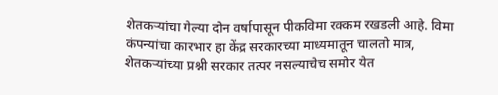शेतकऱ्यांचा गेल्या दोन वर्षापासून पीकविमा रक्कम रखडली आहे. विमा कंपन्यांचा कारभार हा केंद्र सरकारच्या माध्यमातून चालतो मात्र, शेतकऱ्यांच्या प्रश्नी सरकार तत्पर नसल्याचेच समोर येत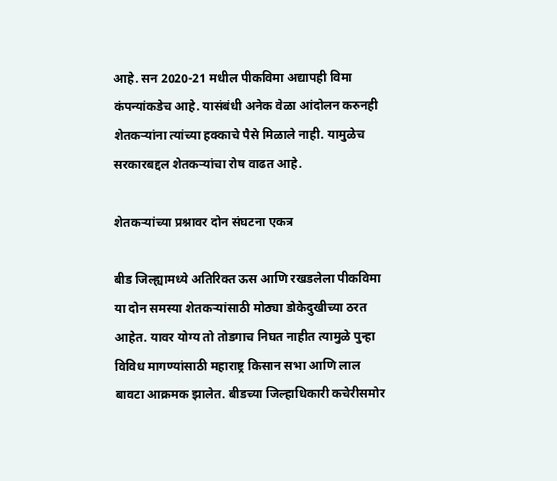आहे. सन 2020-21 मधील पीकविमा अद्यापही विमा कंपन्यांकडेच आहे. यासंबंधी अनेक वेळा आंदोलन करुनही शेतकऱ्यांना त्यांच्या हक्काचे पैसे मिळाले नाही. यामुळेच सरकारबद्दल शेतकऱ्यांचा रोष वाढत आहे.

शेतकऱ्यांच्या प्रश्नावर दोन संघटना एकत्र

बीड जिल्ह्यामध्ये अतिरिक्त ऊस आणि रखडलेला पीकविमा या दोन समस्या शेतकऱ्यांसाठी मोठ्या डोकेदुखीच्या ठरत आहेत. यावर योग्य तो तोडगाच निघत नाहीत त्यामुळे पुन्हा विविध मागण्यांसाठी महाराष्ट्र किसान सभा आणि लाल बावटा आक्रमक झालेत. बीडच्या जिल्हाधिकारी कचेरीसमोर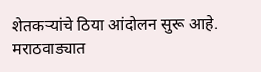शेतकऱ्यांचे ठिया आंदोलन सुरू आहे. मराठवाड्यात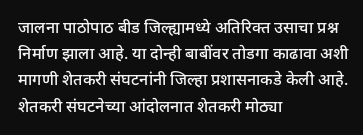जालना पाठोपाठ बीड जिल्ह्यामध्ये अतिरिक्त उसाचा प्रश्न निर्माण झाला आहे. या दोन्ही बाबींवर तोडगा काढावा अशी मागणी शेतकरी संघटनांनी जिल्हा प्रशासनाकडे केली आहे. शेतकरी संघटनेच्या आंदोलनात शेतकरी मोठ्या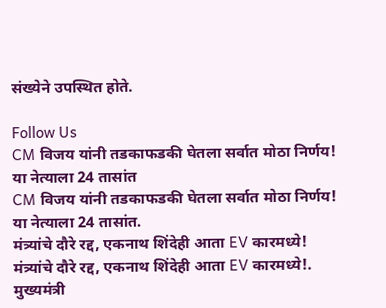संख्येने उपस्थित होते.

Follow Us
CM विजय यांनी तडकाफडकी घेतला सर्वात मोठा निर्णय! या नेत्याला 24 तासांत
CM विजय यांनी तडकाफडकी घेतला सर्वात मोठा निर्णय! या नेत्याला 24 तासांत.
मंत्र्यांचे दौरे रद्द, एकनाथ शिंदेही आता EV कारमध्ये!
मंत्र्यांचे दौरे रद्द, एकनाथ शिंदेही आता EV कारमध्ये!.
मुख्यमंत्री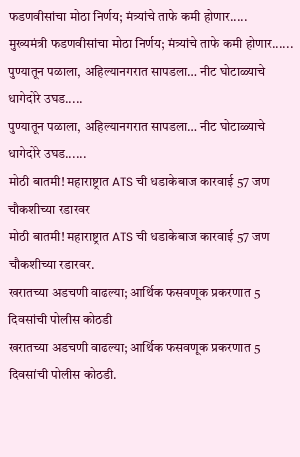फडणवीसांचा मोठा निर्णय; मंत्र्यांचे ताफे कमी होणार.....
मुख्यमंत्री फडणवीसांचा मोठा निर्णय; मंत्र्यांचे ताफे कमी होणार......
पुण्यातून पळाला, अहिल्यानगरात सापडला… नीट घोटाळ्याचे धागेदोरे उघड.....
पुण्यातून पळाला, अहिल्यानगरात सापडला… नीट घोटाळ्याचे धागेदोरे उघड......
मोठी बातमी! महाराष्ट्रात ATS ची धडाकेबाज कारवाई 57 जण चौकशीच्या रडारवर
मोठी बातमी! महाराष्ट्रात ATS ची धडाकेबाज कारवाई 57 जण चौकशीच्या रडारवर.
खरातच्या अडचणी वाढल्या; आर्थिक फसवणूक प्रकरणात 5 दिवसांची पोलीस कोठडी
खरातच्या अडचणी वाढल्या; आर्थिक फसवणूक प्रकरणात 5 दिवसांची पोलीस कोठडी.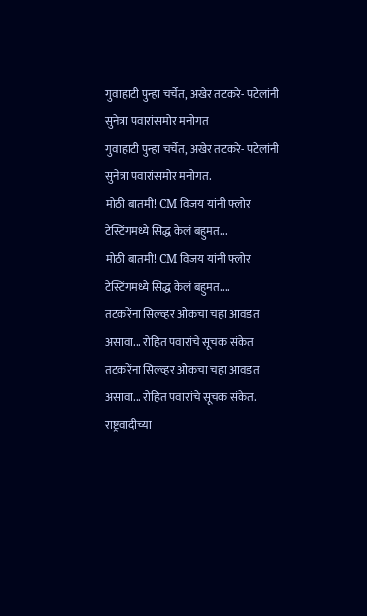गुवाहाटी पुन्हा चर्चेत, अखेर तटकरे- पटेलांनी सुनेत्रा पवारांसमोर मनोगत
गुवाहाटी पुन्हा चर्चेत, अखेर तटकरे- पटेलांनी सुनेत्रा पवारांसमोर मनोगत.
मोठी बातमी! CM विजय यांनी फ्लोर टेस्टिंगमध्ये सिद्ध केलं बहुमत...
मोठी बातमी! CM विजय यांनी फ्लोर टेस्टिंगमध्ये सिद्ध केलं बहुमत....
तटकरेंना सिल्व्हर ओकचा चहा आवडत असावा... रोहित पवारांचे सूचक संकेत
तटकरेंना सिल्व्हर ओकचा चहा आवडत असावा... रोहित पवारांचे सूचक संकेत.
राष्ट्रवादीच्या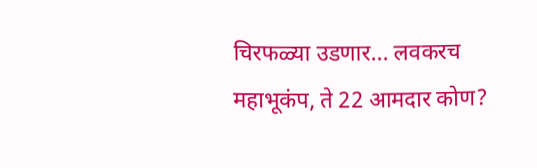चिरफळ्या उडणार... लवकरच महाभूकंप, ते 22 आमदार कोण?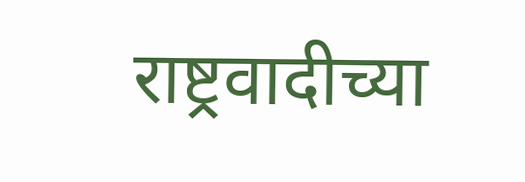राष्ट्रवादीच्या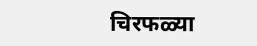चिरफळ्या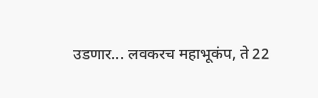उडणार... लवकरच महाभूकंप, ते 22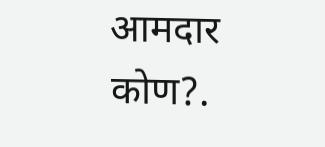आमदार कोण?.